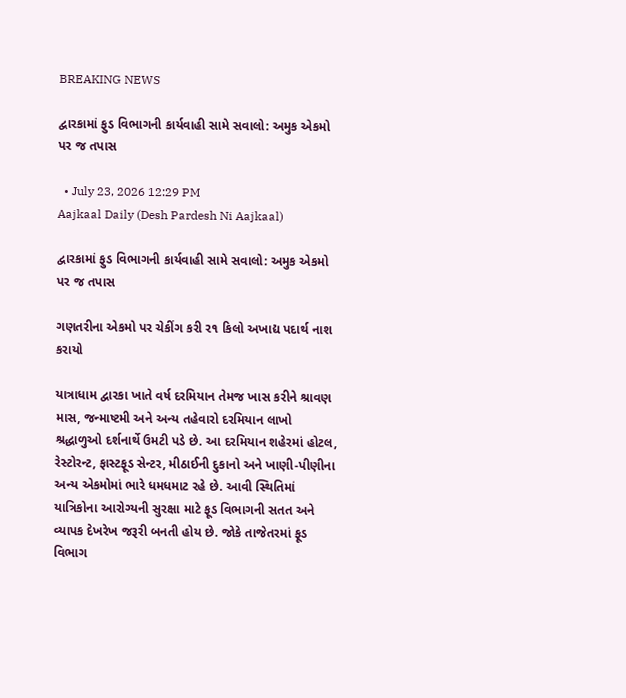BREAKING NEWS

દ્વારકામાં ફુડ વિભાગની કાર્યવાહી સામે સવાલો: અમુક એકમો પર જ તપાસ

  • July 23, 2026 12:29 PM
Aajkaal Daily (Desh Pardesh Ni Aajkaal)

દ્વારકામાં ફુડ વિભાગની કાર્યવાહી સામે સવાલો: અમુક એકમો પર જ તપાસ

ગણતરીના એકમો પર ચેકીંગ કરી ર૧ કિલો અખાદ્ય પદાર્થ નાશ કરાયો

યાત્રાધામ દ્વારકા ખાતે વર્ષ દરમિયાન તેમજ ખાસ કરીને શ્રાવણ માસ, જન્માષ્ટમી અને અન્ય તહેવારો દરમિયાન લાખો શ્રદ્ધાળુઓ દર્શનાર્થે ઉમટી પડે છે. આ દરમિયાન શહેરમાં હોટલ, રેસ્ટોરન્ટ, ફાસ્ટફૂડ સેન્ટર, મીઠાઈની દુકાનો અને ખાણી-પીણીના અન્ય એકમોમાં ભારે ધમધમાટ રહે છે. આવી સ્થિતિમાં યાત્રિકોના આરોગ્યની સુરક્ષા માટે ફૂડ વિભાગની સતત અને વ્યાપક દેખરેખ જરૂરી બનતી હોય છે. જોકે તાજેતરમાં ફૂડ વિભાગ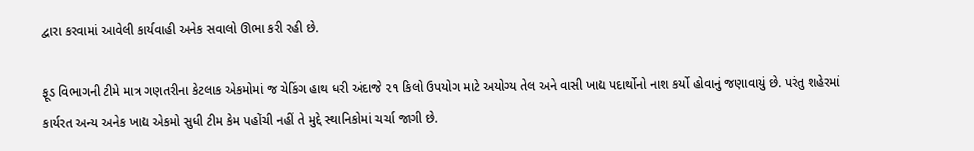દ્વારા કરવામાં આવેલી કાર્યવાહી અનેક સવાલો ઊભા કરી રહી છે.

ફૂડ વિભાગની ટીમે માત્ર ગણતરીના કેટલાક એકમોમાં જ ચેકિંગ હાથ ધરી અંદાજે ૨૧ કિલો ઉપયોગ માટે અયોગ્ય તેલ અને વાસી ખાદ્ય પદાર્થોનો નાશ કર્યો હોવાનું જણાવાયું છે. પરંતુ શહેરમાં કાર્યરત અન્ય અનેક ખાદ્ય એકમો સુધી ટીમ કેમ પહોંચી નહીં તે મુદ્દે સ્થાનિકોમાં ચર્ચા જાગી છે.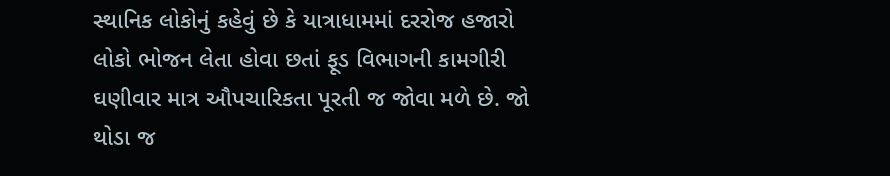સ્થાનિક લોકોનું કહેવું છે કે યાત્રાધામમાં દરરોજ હજારો લોકો ભોજન લેતા હોવા છતાં ફૂડ વિભાગની કામગીરી ઘણીવાર માત્ર ઔપચારિકતા પૂરતી જ જોવા મળે છે. જો થોડા જ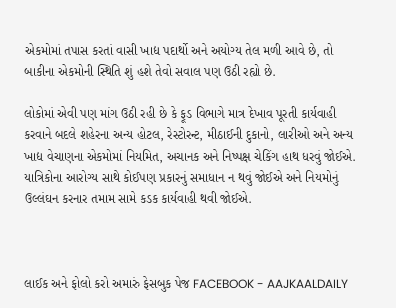એકમોમાં તપાસ કરતાં વાસી ખાદ્ય પદાર્થો અને અયોગ્ય તેલ મળી આવે છે, તો બાકીના એકમોની સ્થિતિ શું હશે તેવો સવાલ પણ ઉઠી રહ્યો છે.

લોકોમાં એવી પણ માંગ ઉઠી રહી છે કે ફૂડ વિભાગે માત્ર દેખાવ પૂરતી કાર્યવાહી કરવાને બદલે શહેરના અન્ય હોટલ, રેસ્ટોરન્ટ, મીઠાઈની દુકાનો, લારીઓ અને અન્ય ખાદ્ય વેચાણના એકમોમાં નિયમિત, અચાનક અને નિષ્પક્ષ ચેકિંગ હાથ ધરવું જોઈએ. યાત્રિકોના આરોગ્ય સાથે કોઈપણ પ્રકારનું સમાધાન ન થવું જોઈએ અને નિયમોનું ઉલ્લંઘન કરનાર તમામ સામે કડક કાર્યવાહી થવી જોઈએ.



લાઈક અને ફોલો કરો અમારું ફેસબુક પેજ FACEBOOK - AAJKAALDAILY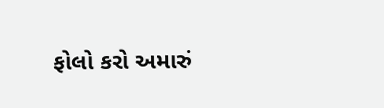ફોલો કરો અમારું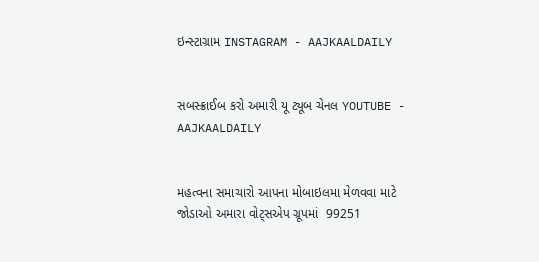ઇન્સ્ટાગ્રામ INSTAGRAM - AAJKAALDAILY


સબસ્ક્રાઈબ કરો અમારી યૂ ટ્યૂબ ચેનલ YOUTUBE - AAJKAALDAILY


મહત્વના સમાચારો આપના મોબાઇલમા મેળવવા માટે જોડાઓ અમારા વોટ્સએપ ગ્રૂપમાં  99251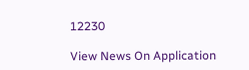12230

View News On Application